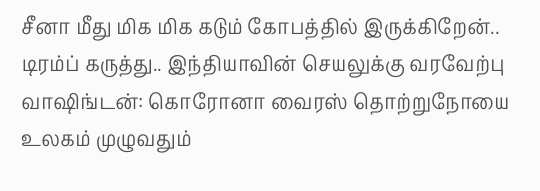சீனா மீது மிக மிக கடும் கோபத்தில் இருக்கிறேன்.. டிரம்ப் கருத்து.. இந்தியாவின் செயலுக்கு வரவேற்பு
வாஷிங்டன்: கொரோனா வைரஸ் தொற்றுநோயை உலகம் முழுவதும்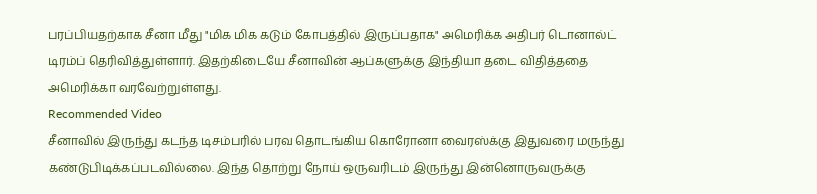பரப்பியதற்காக சீனா மீது "மிக மிக கடும் கோபத்தில் இருப்பதாக" அமெரிக்க அதிபர் டொனால்ட் டிரம்ப் தெரிவித்துள்ளார். இதற்கிடையே சீனாவின் ஆப்களுக்கு இந்தியா தடை விதித்ததை அமெரிக்கா வரவேற்றுள்ளது.
Recommended Video
சீனாவில் இருந்து கடந்த டிசம்பரில் பரவ தொடங்கிய கொரோனா வைரஸ்க்கு இதுவரை மருந்து கண்டுபிடிக்கப்படவில்லை. இந்த தொற்று நோய் ஒருவரிடம் இருந்து இன்னொருவருக்கு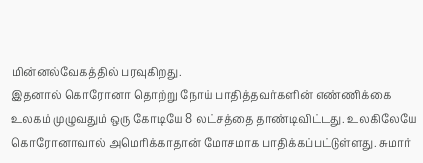மின்னல்வேகத்தில் பரவுகிறது.
இதனால் கொரோனா தொற்று நோய் பாதித்தவர்களின் எண்ணிக்கை உலகம் முழுவதும் ஒரு கோடியே 8 லட்சத்தை தாண்டிவிட்டது. உலகிலேயே கொரோனாவால் அமெரிக்காதான் மோசமாக பாதிக்கப்பட்டுள்ளது. சுமார்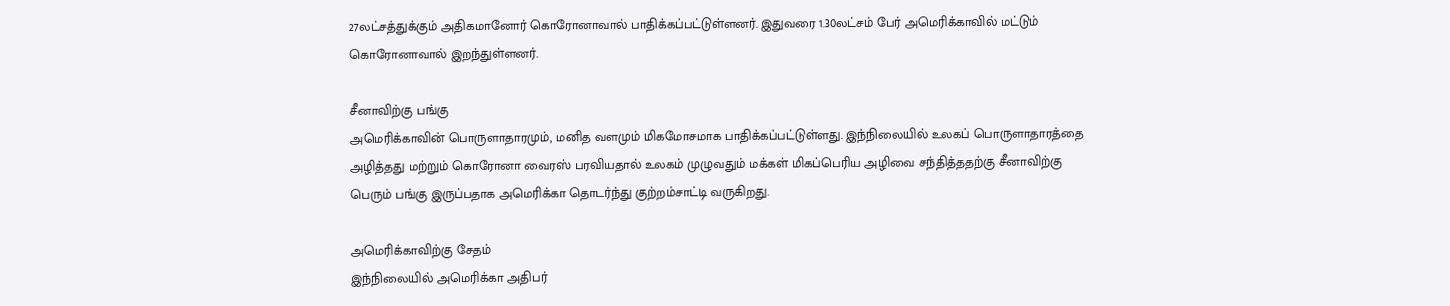27லட்சத்துக்கும் அதிகமானோர் கொரோனாவால் பாதிக்கப்பட்டுள்ளனர். இதுவரை 1.30லட்சம் பேர் அமெரிக்காவில் மட்டும் கொரோனாவால் இறந்துள்ளனர்.

சீனாவிற்கு பங்கு
அமெரிக்காவின் பொருளாதாரமும், மனித வளமும் மிகமோசமாக பாதிக்கப்பட்டுள்ளது. இந்நிலையில் உலகப் பொருளாதாரத்தை அழித்தது மற்றும் கொரோனா வைரஸ் பரவியதால் உலகம் முழுவதும் மக்கள் மிகப்பெரிய அழிவை சந்தித்ததற்கு சீனாவிற்கு பெரும் பங்கு இருப்பதாக அமெரிக்கா தொடர்ந்து குற்றம்சாட்டி வருகிறது.

அமெரிக்காவிற்கு சேதம்
இந்நிலையில் அமெரிக்கா அதிபர்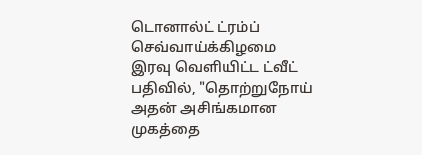டொனால்ட் ட்ரம்ப் செவ்வாய்க்கிழமை இரவு வெளியிட்ட ட்வீட் பதிவில், "தொற்றுநோய் அதன் அசிங்கமான முகத்தை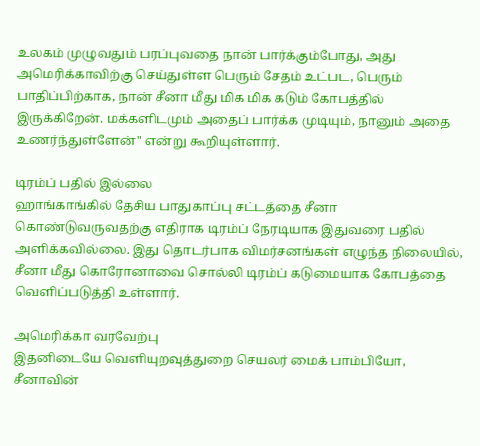உலகம் முழுவதும் பரப்புவதை நான் பார்க்கும்போது, அது அமெரிக்காவிற்கு செய்துள்ள பெரும் சேதம் உட்பட, பெரும் பாதிப்பிற்காக, நான் சீனா மீது மிக மிக கடும் கோபத்தில் இருக்கிறேன். மக்களிடமும் அதைப் பார்க்க முடியும், நானும் அதை உணர்ந்துள்ளேன்" என்று கூறியுள்ளார்.

டிரம்ப் பதில் இல்லை
ஹாங்காங்கில் தேசிய பாதுகாப்பு சட்டத்தை சீனா கொண்டுவருவதற்கு எதிராக டிரம்ப் நேரடியாக இதுவரை பதில் அளிக்கவில்லை. இது தொடர்பாக விமர்சனங்கள் எழுந்த நிலையில், சீனா மீது கொரோனாவை சொல்லி டிரம்ப் கடுமையாக கோபத்தை வெளிப்படுத்தி உள்ளார்.

அமெரிக்கா வரவேற்பு
இதனிடையே வெளியுறவுத்துறை செயலர் மைக் பாம்பியோ, சீனாவின்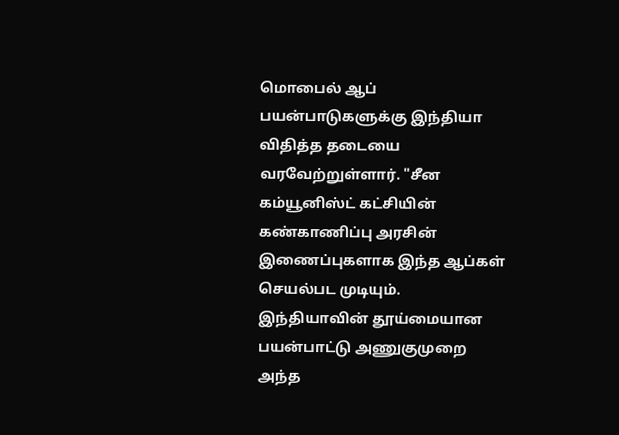மொபைல் ஆப் பயன்பாடுகளுக்கு இந்தியா விதித்த தடையை வரவேற்றுள்ளார். "சீன கம்யூனிஸ்ட் கட்சியின் கண்காணிப்பு அரசின் இணைப்புகளாக இந்த ஆப்கள் செயல்பட முடியும். இந்தியாவின் தூய்மையான பயன்பாட்டு அணுகுமுறை அந்த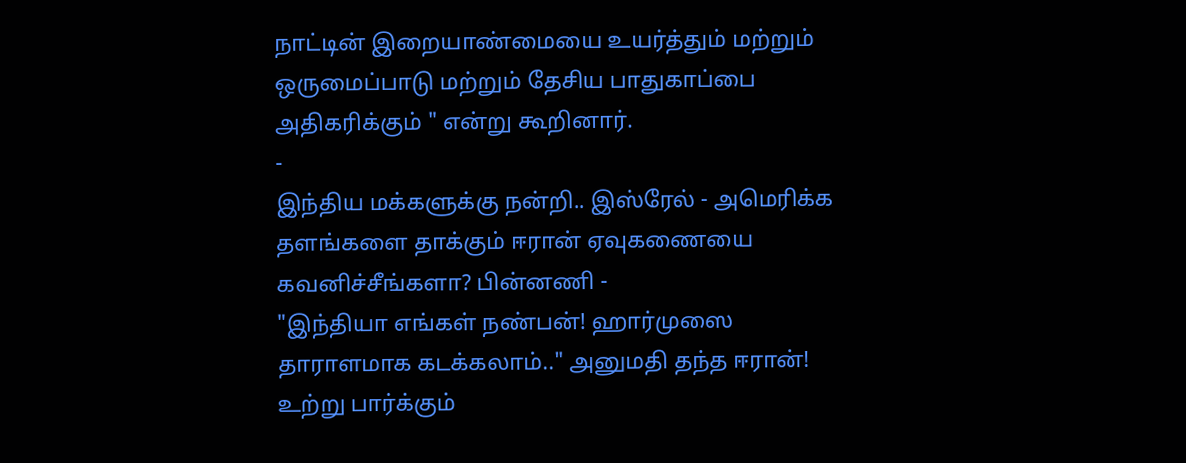நாட்டின் இறையாண்மையை உயர்த்தும் மற்றும் ஒருமைப்பாடு மற்றும் தேசிய பாதுகாப்பை அதிகரிக்கும் " என்று கூறினார்.
-
இந்திய மக்களுக்கு நன்றி.. இஸ்ரேல் - அமெரிக்க தளங்களை தாக்கும் ஈரான் ஏவுகணையை கவனிச்சீங்களா? பின்னணி -
"இந்தியா எங்கள் நண்பன்! ஹார்முஸை தாராளமாக கடக்கலாம்.." அனுமதி தந்த ஈரான்! உற்று பார்க்கும்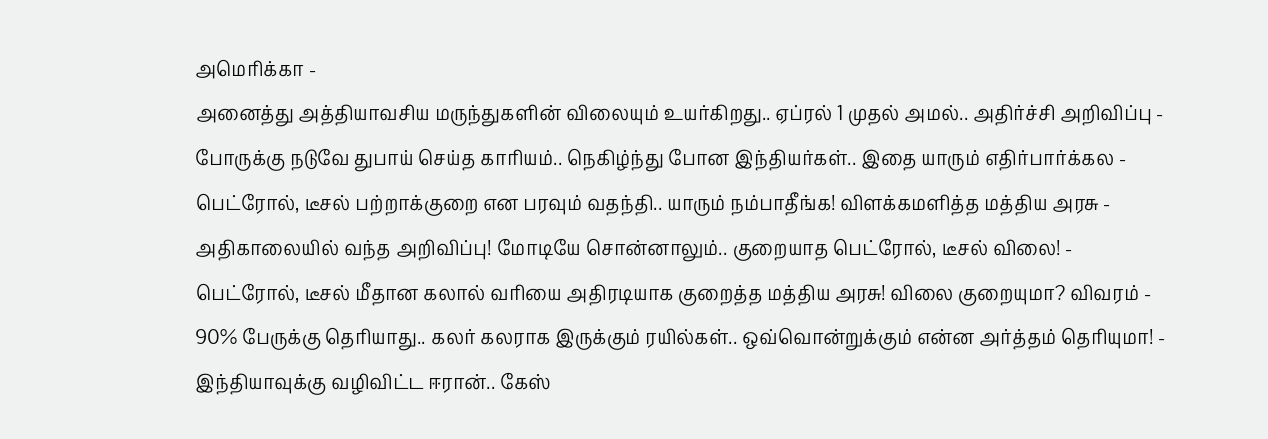அமெரிக்கா -
அனைத்து அத்தியாவசிய மருந்துகளின் விலையும் உயர்கிறது.. ஏப்ரல் 1 முதல் அமல்.. அதிர்ச்சி அறிவிப்பு -
போருக்கு நடுவே துபாய் செய்த காரியம்.. நெகிழ்ந்து போன இந்தியர்கள்.. இதை யாரும் எதிர்பார்க்கல -
பெட்ரோல், டீசல் பற்றாக்குறை என பரவும் வதந்தி.. யாரும் நம்பாதீங்க! விளக்கமளித்த மத்திய அரசு -
அதிகாலையில் வந்த அறிவிப்பு! மோடியே சொன்னாலும்.. குறையாத பெட்ரோல், டீசல் விலை! -
பெட்ரோல், டீசல் மீதான கலால் வரியை அதிரடியாக குறைத்த மத்திய அரசு! விலை குறையுமா? விவரம் -
90% பேருக்கு தெரியாது.. கலர் கலராக இருக்கும் ரயில்கள்.. ஒவ்வொன்றுக்கும் என்ன அர்த்தம் தெரியுமா! -
இந்தியாவுக்கு வழிவிட்ட ஈரான்.. கேஸ்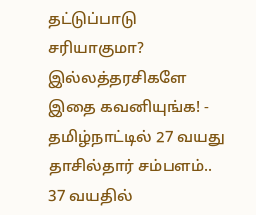தட்டுப்பாடு சரியாகுமா? இல்லத்தரசிகளே இதை கவனியுங்க! -
தமிழ்நாட்டில் 27 வயது தாசில்தார் சம்பளம்.. 37 வயதில்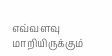எவ்வளவு மாறியிருக்கும்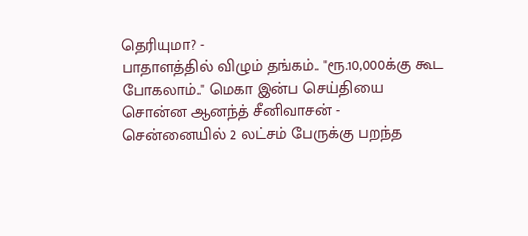தெரியுமா? -
பாதாளத்தில் விழும் தங்கம்.. "ரூ.10,000க்கு கூட போகலாம்.." மெகா இன்ப செய்தியை சொன்ன ஆனந்த் சீனிவாசன் -
சென்னையில் 2 லட்சம் பேருக்கு பறந்த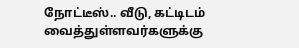நோட்டீஸ்.. வீடு, கட்டிடம் வைத்துள்ளவர்களுக்கு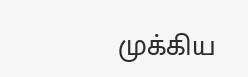முக்கிய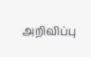அறிவிப்பு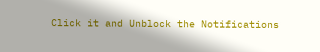Click it and Unblock the Notifications